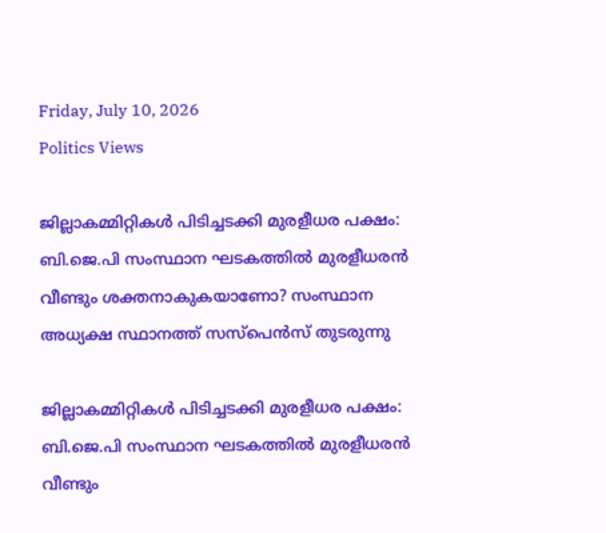Friday, July 10, 2026
Politics Views

ജില്ലാകമ്മിറ്റികള്‍ പിടിച്ചടക്കി മുരളീധര പക്ഷം: ബി.ജെ.പി സംസ്ഥാന ഘടകത്തില്‍ മുരളീധരന്‍ വീണ്ടും ശക്തനാകുകയാണോ? സംസ്ഥാന അധ്യക്ഷ സ്ഥാനത്ത് സസ്‌പെന്‍സ് തുടരുന്നു

ജില്ലാകമ്മിറ്റികള്‍ പിടിച്ചടക്കി മുരളീധര പക്ഷം: ബി.ജെ.പി സംസ്ഥാന ഘടകത്തില്‍ മുരളീധരന്‍ വീണ്ടും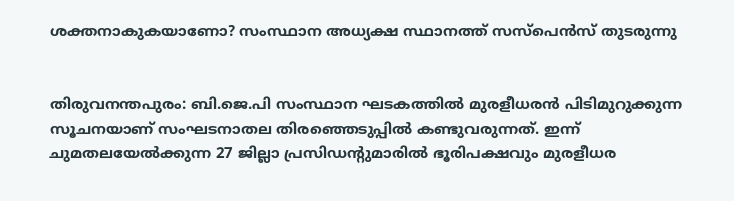ശക്തനാകുകയാണോ? സംസ്ഥാന അധ്യക്ഷ സ്ഥാനത്ത് സസ്‌പെന്‍സ് തുടരുന്നു


തിരുവനന്തപുരം: ബി.ജെ.പി സംസ്ഥാന ഘടകത്തില്‍ മുരളീധരന്‍ പിടിമുറുക്കുന്ന സൂചനയാണ് സംഘടനാതല തിരഞ്ഞെടുപ്പില്‍ കണ്ടുവരുന്നത്. ഇന്ന് ചുമതലയേല്‍ക്കുന്ന 27 ജില്ലാ പ്രസിഡന്റുമാരില്‍ ഭൂരിപക്ഷവും മുരളീധര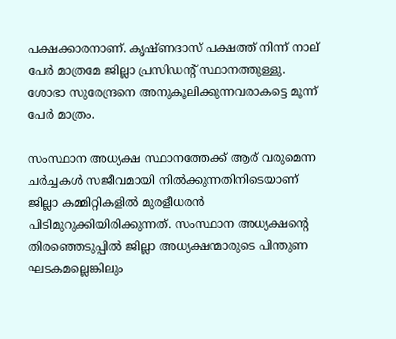പക്ഷക്കാരനാണ്. കൃഷ്ണദാസ് പക്ഷത്ത് നിന്ന് നാല് പേര്‍ മാത്രമേ ജില്ലാ പ്രസിഡന്റ് സ്ഥാനത്തുള്ളു. ശോഭാ സുരേന്ദ്രനെ അനുകൂലിക്കുന്നവരാകട്ടെ മൂന്ന് പേര്‍ മാത്രം.

സംസ്ഥാന അധ്യക്ഷ സ്ഥാനത്തേക്ക് ആര് വരുമെന്ന ചര്‍ച്ചകള്‍ സജീവമായി നില്‍ക്കുന്നതിനിടെയാണ് ജില്ലാ കമ്മിറ്റികളില്‍ മുരളീധരന്‍ പിടിമുറുക്കിയിരിക്കുന്നത്. സംസ്ഥാന അധ്യക്ഷന്റെ തിരഞ്ഞെടുപ്പില്‍ ജില്ലാ അധ്യക്ഷന്മാരുടെ പിന്തുണ ഘടകമല്ലെങ്കിലും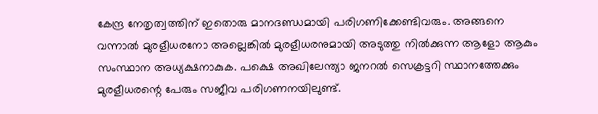കേന്ദ്ര നേതൃത്വത്തിന് ഇതൊരു മാനദണ്ഡമായി പരിഗണിക്കേണ്ടിവരും. അങ്ങനെ വന്നാല്‍ മുരളീധരനോ അല്ലെങ്കില്‍ മുരളീധരനുമായി അടുത്തു നില്‍ക്കുന്ന ആളോ ആകും സംസ്ഥാന അധ്യക്ഷനാകുക. പക്ഷെ അഖിലേന്ത്യാ ജനറല്‍ സെക്രട്ടറി സ്ഥാനത്തേക്കും മുരളീധരന്റെ പേരും സജീവ പരിഗണനയിലുണ്ട്.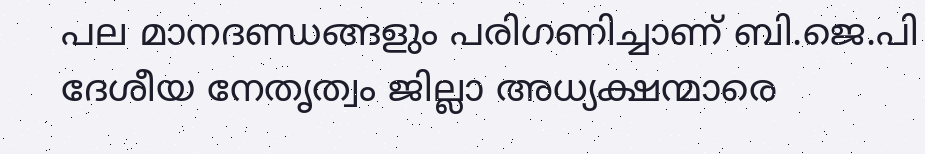പല മാനദണ്ഡങ്ങളും പരിഗണിച്ചാണ് ബി.ജെ.പി ദേശീയ നേതൃത്വം ജില്ലാ അധ്യക്ഷന്മാരെ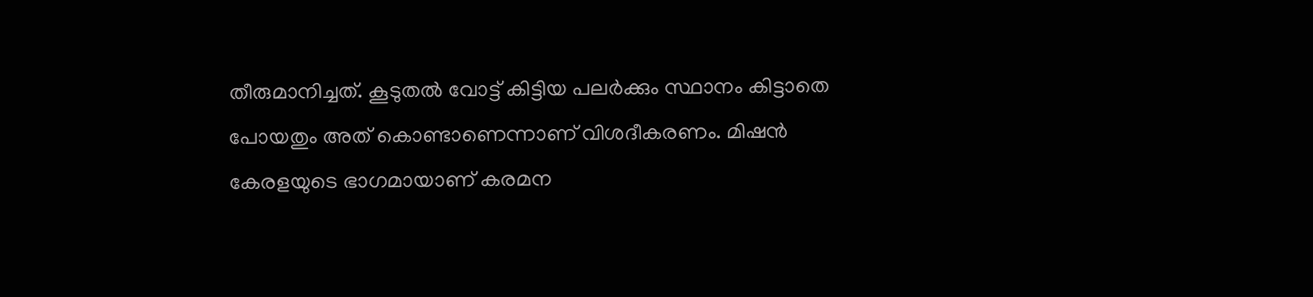തീരുമാനിച്ചത്. കൂടുതല്‍ വോട്ട് കിട്ടിയ പലര്‍ക്കും സ്ഥാനം കിട്ടാതെ പോയതും അത് കൊണ്ടാണെന്നാണ് വിശദീകരണം. മിഷന്‍ കേരളയുടെ ഭാഗമായാണ് കരമന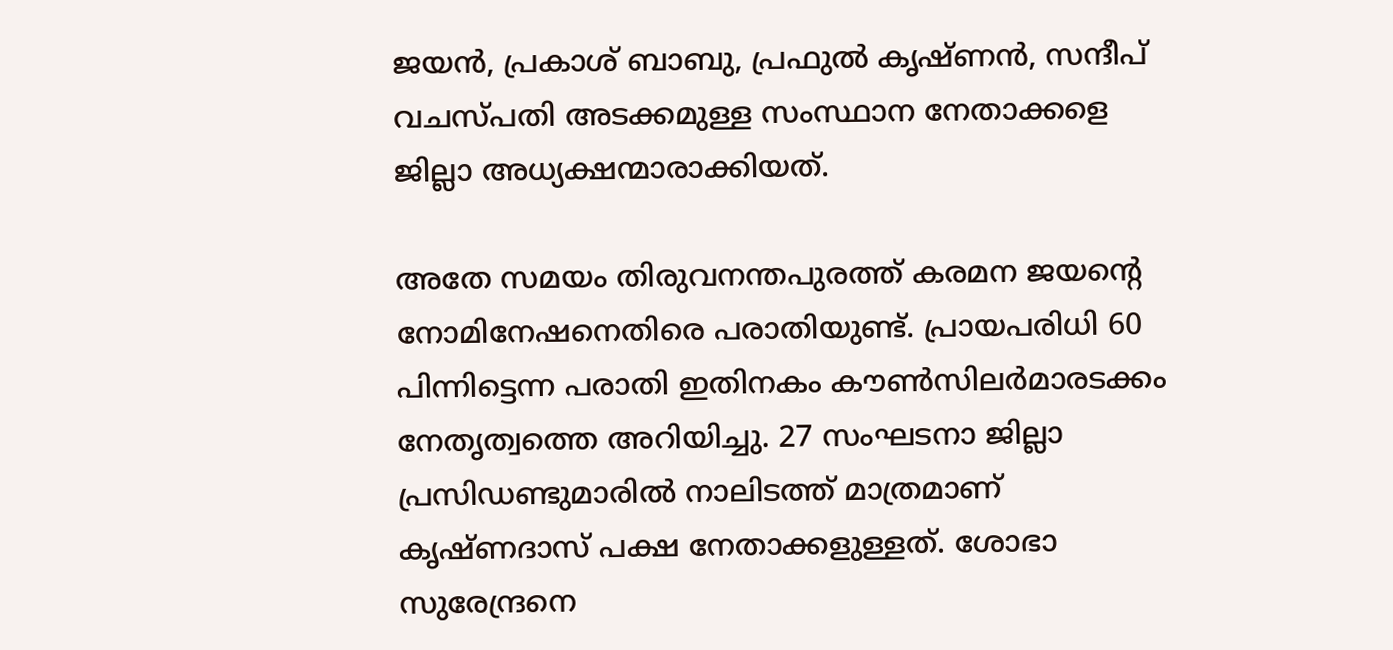ജയന്‍, പ്രകാശ് ബാബു, പ്രഫുല്‍ കൃഷ്ണന്‍, സന്ദീപ് വചസ്പതി അടക്കമുള്ള സംസ്ഥാന നേതാക്കളെ ജില്ലാ അധ്യക്ഷന്മാരാക്കിയത്.

അതേ സമയം തിരുവനന്തപുരത്ത് കരമന ജയന്റെ നോമിനേഷനെതിരെ പരാതിയുണ്ട്. പ്രായപരിധി 60 പിന്നിട്ടെന്ന പരാതി ഇതിനകം കൗണ്‍സിലര്‍മാരടക്കം നേതൃത്വത്തെ അറിയിച്ചു. 27 സംഘടനാ ജില്ലാ പ്രസിഡണ്ടുമാരില്‍ നാലിടത്ത് മാത്രമാണ് കൃഷ്ണദാസ് പക്ഷ നേതാക്കളുള്ളത്. ശോഭാ സുരേന്ദ്രനെ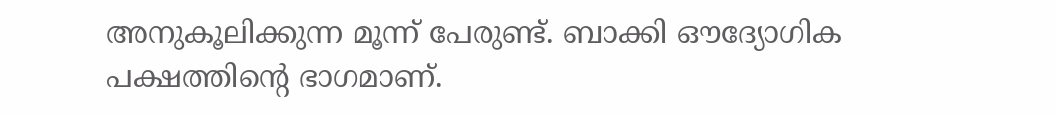അനുകൂലിക്കുന്ന മൂന്ന് പേരുണ്ട്. ബാക്കി ഔദ്യോഗിക പക്ഷത്തിന്റെ ഭാഗമാണ്.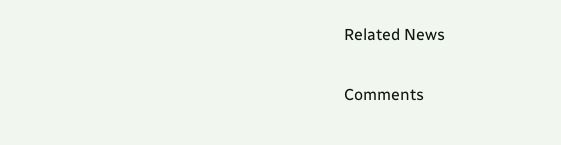Related News

Comments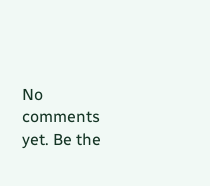No comments yet. Be the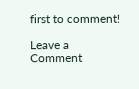first to comment!

Leave a Comment